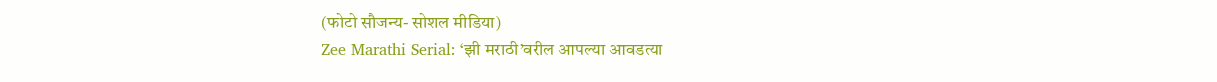(फोटो सौजन्य- सोशल मीडिया)
Zee Marathi Serial: ‘झी मराठी’वरील आपल्या आवडत्या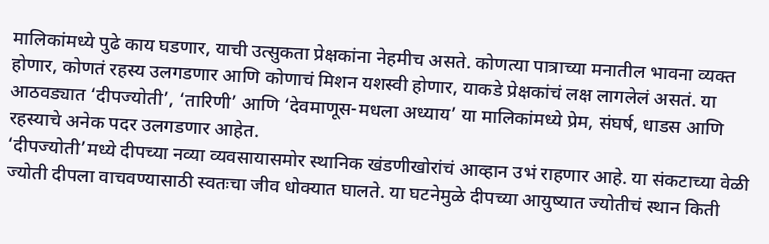मालिकांमध्ये पुढे काय घडणार, याची उत्सुकता प्रेक्षकांना नेहमीच असते. कोणत्या पात्राच्या मनातील भावना व्यक्त होणार, कोणतं रहस्य उलगडणार आणि कोणाचं मिशन यशस्वी होणार, याकडे प्रेक्षकांचं लक्ष लागलेलं असतं. या आठवड्यात ‘दीपज्योती’, ‘तारिणी’ आणि ‘देवमाणूस-मधला अध्याय’ या मालिकांमध्ये प्रेम, संघर्ष, धाडस आणि रहस्याचे अनेक पदर उलगडणार आहेत.
‘दीपज्योती’मध्ये दीपच्या नव्या व्यवसायासमोर स्थानिक खंडणीखोरांचं आव्हान उभं राहणार आहे. या संकटाच्या वेळी ज्योती दीपला वाचवण्यासाठी स्वतःचा जीव धोक्यात घालते. या घटनेमुळे दीपच्या आयुष्यात ज्योतीचं स्थान किती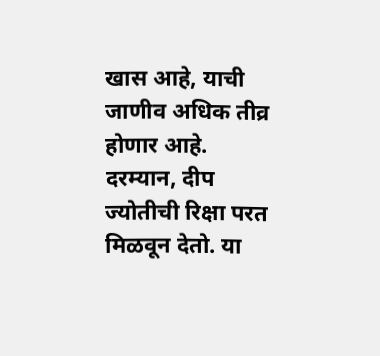खास आहे, याची जाणीव अधिक तीव्र होणार आहे.
दरम्यान, दीप ज्योतीची रिक्षा परत मिळवून देतो. या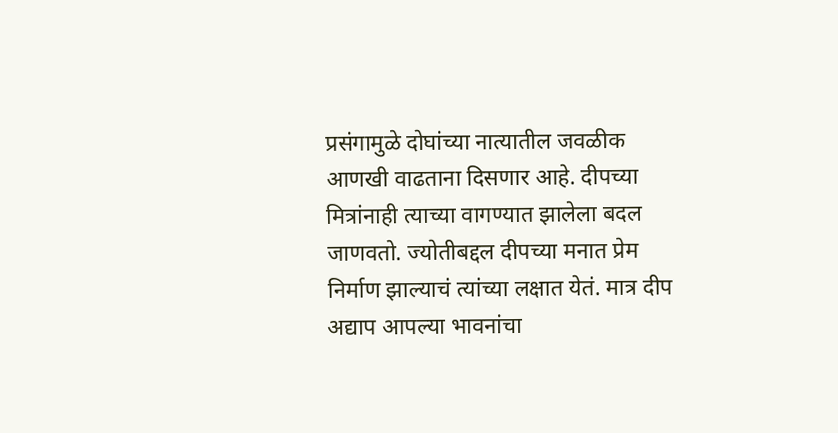प्रसंगामुळे दोघांच्या नात्यातील जवळीक आणखी वाढताना दिसणार आहे. दीपच्या मित्रांनाही त्याच्या वागण्यात झालेला बदल जाणवतो. ज्योतीबद्दल दीपच्या मनात प्रेम निर्माण झाल्याचं त्यांच्या लक्षात येतं. मात्र दीप अद्याप आपल्या भावनांचा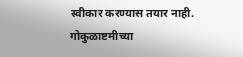स्वीकार करण्यास तयार नाही.
गोकुळाष्टमीच्या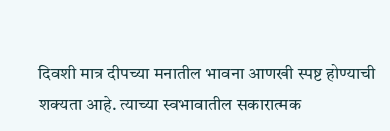दिवशी मात्र दीपच्या मनातील भावना आणखी स्पष्ट होण्याची शक्यता आहे. त्याच्या स्वभावातील सकारात्मक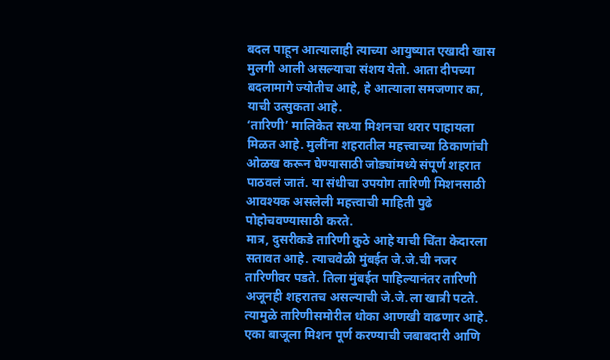बदल पाहून आत्यालाही त्याच्या आयुष्यात एखादी खास मुलगी आली असल्याचा संशय येतो. आता दीपच्या बदलामागे ज्योतीच आहे, हे आत्याला समजणार का, याची उत्सुकता आहे.
‘तारिणी’ मालिकेत सध्या मिशनचा थरार पाहायला मिळत आहे. मुलींना शहरातील महत्त्वाच्या ठिकाणांची ओळख करून घेण्यासाठी जोड्यांमध्ये संपूर्ण शहरात पाठवलं जातं. या संधीचा उपयोग तारिणी मिशनसाठी आवश्यक असलेली महत्त्वाची माहिती पुढे पोहोचवण्यासाठी करते.
मात्र, दुसरीकडे तारिणी कुठे आहे याची चिंता केदारला सतावत आहे. त्याचवेळी मुंबईत जे.जे.ची नजर तारिणीवर पडते. तिला मुंबईत पाहिल्यानंतर तारिणी अजूनही शहरातच असल्याची जे.जे.ला खात्री पटते.
त्यामुळे तारिणीसमोरील धोका आणखी वाढणार आहे. एका बाजूला मिशन पूर्ण करण्याची जबाबदारी आणि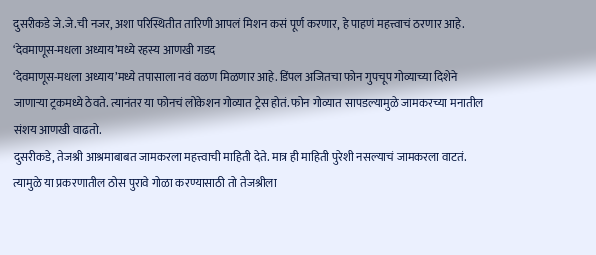दुसरीकडे जे.जे.ची नजर, अशा परिस्थितीत तारिणी आपलं मिशन कसं पूर्ण करणार, हे पाहणं महत्त्वाचं ठरणार आहे.
‘देवमाणूस-मधला अध्याय’मध्ये रहस्य आणखी गडद
‘देवमाणूस-मधला अध्याय’मध्ये तपासाला नवं वळण मिळणार आहे. डिंपल अजितचा फोन गुपचूप गोव्याच्या दिशेने जाणाऱ्या ट्रकमध्ये ठेवते. त्यानंतर या फोनचं लोकेशन गोव्यात ट्रेस होतं. फोन गोव्यात सापडल्यामुळे जामकरच्या मनातील संशय आणखी वाढतो.
दुसरीकडे, तेजश्री आश्रमाबाबत जामकरला महत्त्वाची माहिती देते. मात्र ही माहिती पुरेशी नसल्याचं जामकरला वाटतं. त्यामुळे या प्रकरणातील ठोस पुरावे गोळा करण्यासाठी तो तेजश्रीला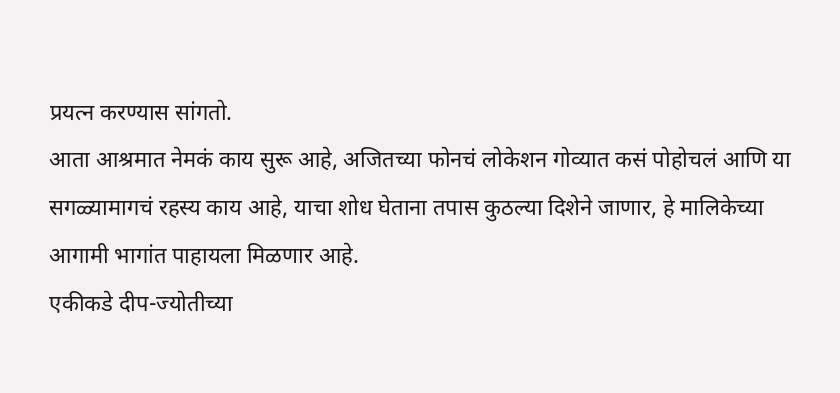प्रयत्न करण्यास सांगतो.
आता आश्रमात नेमकं काय सुरू आहे, अजितच्या फोनचं लोकेशन गोव्यात कसं पोहोचलं आणि या सगळ्यामागचं रहस्य काय आहे, याचा शोध घेताना तपास कुठल्या दिशेने जाणार, हे मालिकेच्या आगामी भागांत पाहायला मिळणार आहे.
एकीकडे दीप-ज्योतीच्या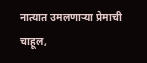नात्यात उमलणाऱ्या प्रेमाची चाहूल,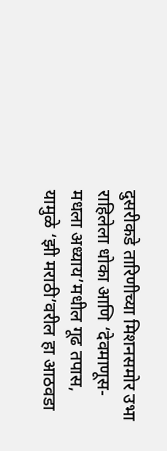दुसरीकडे तारिणीच्या मिशनसमोर उभा राहिलेला धोका आणि ‘देवमाणूस-मधला अध्याय’मधील गूढ तपास, यामुळे ‘झी मराठी’वरील हा आठवडा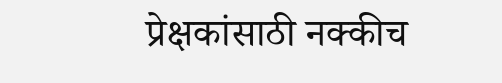प्रेक्षकांसाठी नक्कीच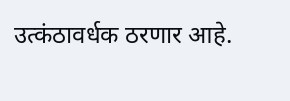उत्कंठावर्धक ठरणार आहे.